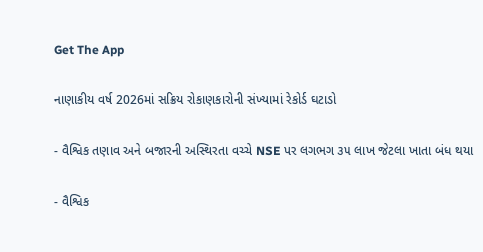Get The App

નાણાકીય વર્ષ 2026માં સક્રિય રોકાણકારોની સંખ્યામાં રેકોર્ડ ઘટાડો

- વૈશ્વિક તણાવ અને બજારની અસ્થિરતા વચ્ચે NSE પર લગભગ ૩૫ લાખ જેટલા ખાતા બંધ થયા

- વૈશ્વિક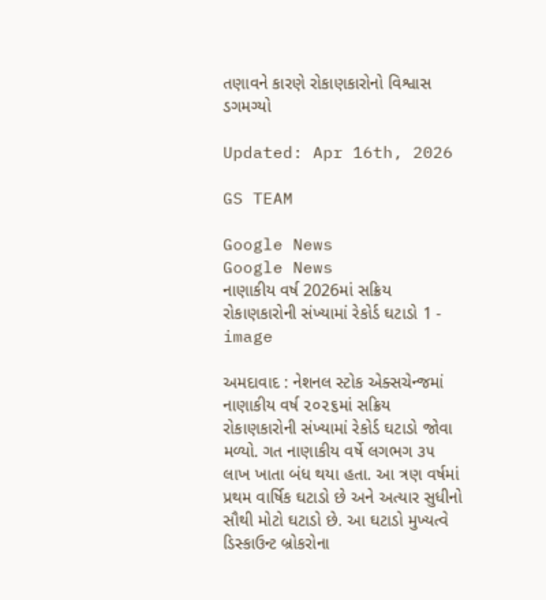તણાવને કારણે રોકાણકારોનો વિશ્વાસ ડગમગ્યો

Updated: Apr 16th, 2026

GS TEAM

Google News
Google News
નાણાકીય વર્ષ 2026માં સક્રિય રોકાણકારોની સંખ્યામાં રેકોર્ડ ઘટાડો 1 - image

અમદાવાદ : નેશનલ સ્ટોક એક્સચેન્જમાં નાણાકીય વર્ષ ૨૦૨૬માં સક્રિય રોકાણકારોની સંખ્યામાં રેકોર્ડ ઘટાડો જોવા મળ્યો. ગત નાણાકીય વર્ષે લગભગ ૩૫ લાખ ખાતા બંધ થયા હતા. આ ત્રણ વર્ષમાં પ્રથમ વાર્ષિક ઘટાડો છે અને અત્યાર સુધીનો સૌથી મોટો ઘટાડો છે. આ ઘટાડો મુખ્યત્વે ડિસ્કાઉન્ટ બ્રોકરોના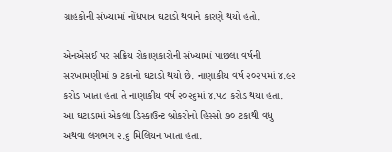ગ્રાહકોની સંખ્યામાં નોંધપાત્ર ઘટાડો થવાને કારણે થયો હતો.

એનએસઈ પર સક્રિય રોકાણકારોની સંખ્યામાં પાછલા વર્ષની સરખામણીમાં ૭ ટકાનો ઘટાડો થયો છે. નાણાકીય વર્ષ ૨૦૨૫માં ૪.૯૨ કરોડ ખાતા હતા તે નાણાકીય વર્ષ ૨૦૨૬માં ૪.૫૮ કરોડ થયા હતા. આ ઘટાડામાં એકલા ડિસ્કાઉન્ટ બ્રોકરોનો હિસ્સો ૭૦ ટકાથી વધુ અથવા લગભગ ૨.૬ મિલિયન ખાતા હતા.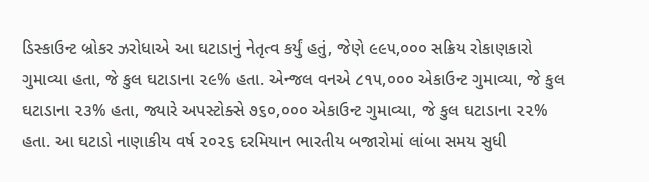ડિસ્કાઉન્ટ બ્રોકર ઝરોધાએ આ ઘટાડાનું નેતૃત્વ કર્યું હતું, જેણે ૯૯૫,૦૦૦ સક્રિય રોકાણકારો ગુમાવ્યા હતા, જે કુલ ઘટાડાના ૨૯% હતા. એન્જલ વનએ ૮૧૫,૦૦૦ એકાઉન્ટ ગુમાવ્યા, જે કુલ ઘટાડાના ૨૩% હતા, જ્યારે અપસ્ટોક્સે ૭૬૦,૦૦૦ એકાઉન્ટ ગુમાવ્યા, જે કુલ ઘટાડાના ૨૨% હતા. આ ઘટાડો નાણાકીય વર્ષ ૨૦૨૬ દરમિયાન ભારતીય બજારોમાં લાંબા સમય સુધી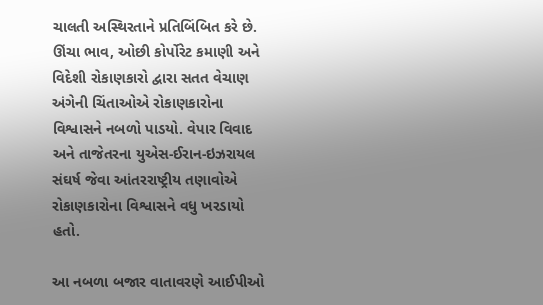ચાલતી અસ્થિરતાને પ્રતિબિંબિત કરે છે. ઊંચા ભાવ, ઓછી કોર્પોરેટ કમાણી અને વિદેશી રોકાણકારો દ્વારા સતત વેચાણ અંગેની ચિંતાઓએ રોકાણકારોના વિશ્વાસને નબળો પાડયો. વેપાર વિવાદ અને તાજેતરના યુએસ-ઈરાન-ઇઝરાયલ સંઘર્ષ જેવા આંતરરાષ્ટ્રીય તણાવોએ રોકાણકારોના વિશ્વાસને વધુ ખરડાયો હતો.

આ નબળા બજાર વાતાવરણે આઈપીઓ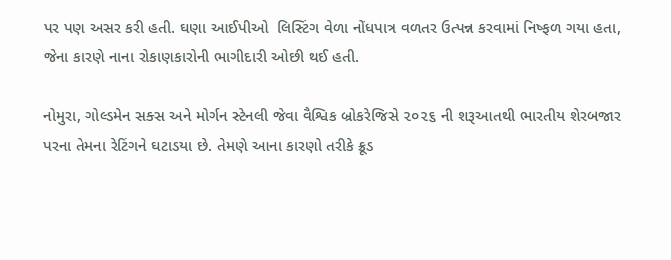પર પણ અસર કરી હતી. ઘણા આઈપીઓ  લિસ્ટિંગ વેળા નોંધપાત્ર વળતર ઉત્પન્ન કરવામાં નિષ્ફળ ગયા હતા, જેના કારણે નાના રોકાણકારોની ભાગીદારી ઓછી થઈ હતી.

નોમુરા, ગોલ્ડમેન સક્સ અને મોર્ગન સ્ટેનલી જેવા વૈશ્વિક બ્રોકરેજિસે ૨૦૨૬ ની શરૂઆતથી ભારતીય શેરબજાર પરના તેમના રેટિંગને ઘટાડયા છે. તેમણે આના કારણો તરીકે ક્રૂડ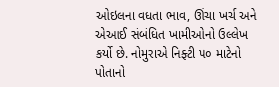ઓઇલના વધતા ભાવ, ઊંચા ખર્ચ અને એઆઈ સંબંધિત ખામીઓનો ઉલ્લેખ કર્યો છે. નોમુરાએ નિફ્ટી ૫૦ માટેનો પોતાનો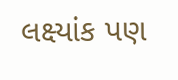લક્ષ્યાંક પણ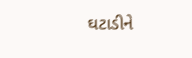ઘટાડીને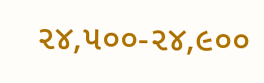૨૪,૫૦૦-૨૪,૯૦૦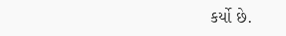કર્યો છે.